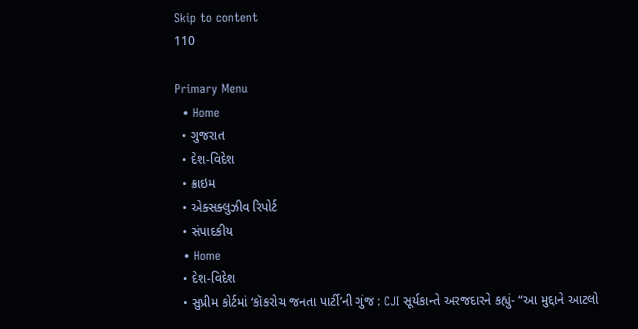Skip to content
110

Primary Menu
  • Home
  • ગુજરાત
  • દેશ-વિદેશ
  • ક્રાઇમ
  • એક્સક્લુઝીવ રિપોર્ટ
  • સંપાદકીય
  • Home
  • દેશ-વિદેશ
  • સુપ્રીમ કોર્ટમાં ‘કૉકરોચ જનતા પાર્ટી’ની ગુંજ : CJI સૂર્યકાન્તે અરજદારને કહ્યું- “આ મુદ્દાને આટલો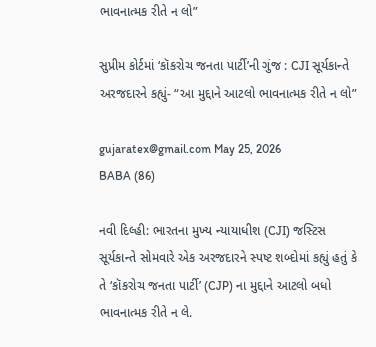ભાવનાત્મક રીતે ન લો”

સુપ્રીમ કોર્ટમાં ‘કૉકરોચ જનતા પાર્ટી’ની ગુંજ : CJI સૂર્યકાન્તે અરજદારને કહ્યું- “આ મુદ્દાને આટલો ભાવનાત્મક રીતે ન લો”

gujaratex@gmail.com May 25, 2026
BABA (86)

નવી દિલ્હી: ભારતના મુખ્ય ન્યાયાધીશ (CJI) જસ્ટિસ સૂર્યકાન્તે સોમવારે એક અરજદારને સ્પષ્ટ શબ્દોમાં કહ્યું હતું કે તે ‘કૉકરોચ જનતા પાર્ટી’ (CJP) ના મુદ્દાને આટલો બધો ભાવનાત્મક રીતે ન લે.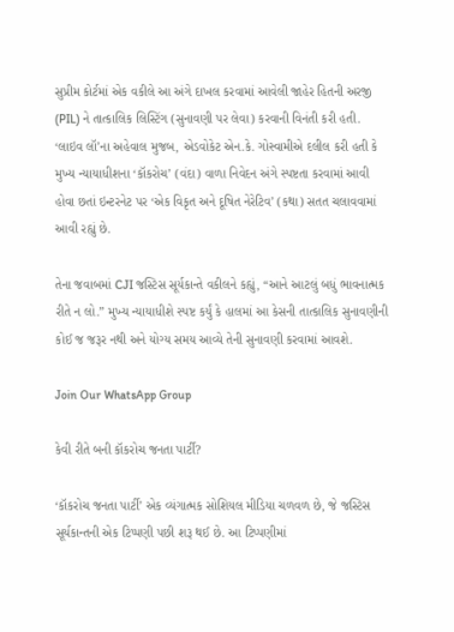સુપ્રીમ કોર્ટમાં એક વકીલે આ અંગે દાખલ કરવામાં આવેલી જાહેર હિતની અરજી (PIL) ને તાત્કાલિક લિસ્ટિંગ (સુનાવણી પર લેવા) કરવાની વિનંતી કરી હતી. ‘લાઇવ લૉ’ના અહેવાલ મુજબ, એડવોકેટ એન.કે. ગોસ્વામીએ દલીલ કરી હતી કે મુખ્ય ન્યાયાધીશના ‘કૉકરોચ’ (વંદા) વાળા નિવેદન અંગે સ્પષ્ટતા કરવામાં આવી હોવા છતાં ઇન્ટરનેટ પર ‘એક વિકૃત અને દૂષિત નેરેટિવ’ (કથા) સતત ચલાવવામાં આવી રહ્યું છે.

તેના જવાબમાં CJI જસ્ટિસ સૂર્યકાન્તે વકીલને કહ્યું, “આને આટલું બધું ભાવનાત્મક રીતે ન લો.” મુખ્ય ન્યાયાધીશે સ્પષ્ટ કર્યું કે હાલમાં આ કેસની તાત્કાલિક સુનાવણીની કોઈ જ જરૂર નથી અને યોગ્ય સમય આવ્યે તેની સુનાવણી કરવામાં આવશે.

Join Our WhatsApp Group

કેવી રીતે બની કૉકરોચ જનતા પાર્ટી?

‘કૉકરોચ જનતા પાર્ટી’ એક વ્યંગાત્મક સોશિયલ મીડિયા ચળવળ છે, જે જસ્ટિસ સૂર્યકાન્તની એક ટિપ્પણી પછી શરૂ થઈ છે. આ ટિપ્પણીમાં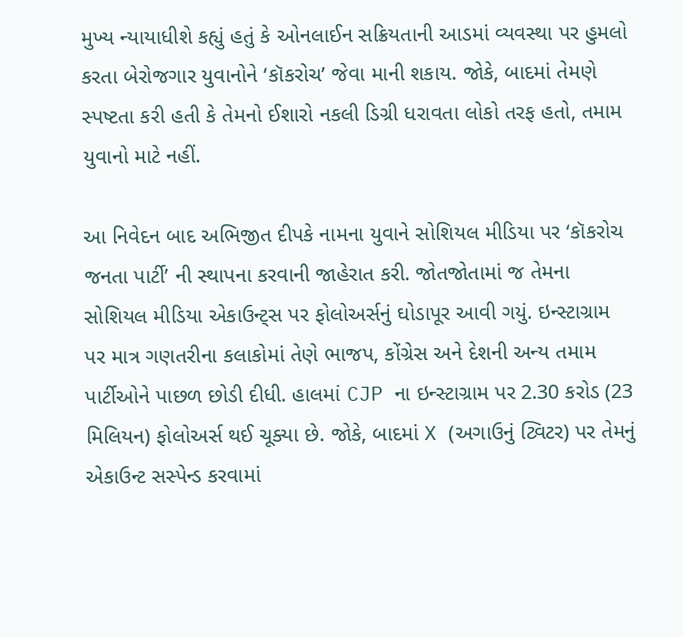મુખ્ય ન્યાયાધીશે કહ્યું હતું કે ઓનલાઈન સક્રિયતાની આડમાં વ્યવસ્થા પર હુમલો કરતા બેરોજગાર યુવાનોને ‘કૉકરોચ’ જેવા માની શકાય. જોકે, બાદમાં તેમણે સ્પષ્ટતા કરી હતી કે તેમનો ઈશારો નકલી ડિગ્રી ધરાવતા લોકો તરફ હતો, તમામ યુવાનો માટે નહીં.

આ નિવેદન બાદ અભિજીત દીપકે નામના યુવાને સોશિયલ મીડિયા પર ‘કૉકરોચ જનતા પાર્ટી’ ની સ્થાપના કરવાની જાહેરાત કરી. જોતજોતામાં જ તેમના સોશિયલ મીડિયા એકાઉન્ટ્સ પર ફોલોઅર્સનું ઘોડાપૂર આવી ગયું. ઇન્સ્ટાગ્રામ પર માત્ર ગણતરીના કલાકોમાં તેણે ભાજપ, કોંગ્રેસ અને દેશની અન્ય તમામ પાર્ટીઓને પાછળ છોડી દીધી. હાલમાં CJP ના ઇન્સ્ટાગ્રામ પર 2.30 કરોડ (23 મિલિયન) ફોલોઅર્સ થઈ ચૂક્યા છે. જોકે, બાદમાં X (અગાઉનું ટ્વિટર) પર તેમનું એકાઉન્ટ સસ્પેન્ડ કરવામાં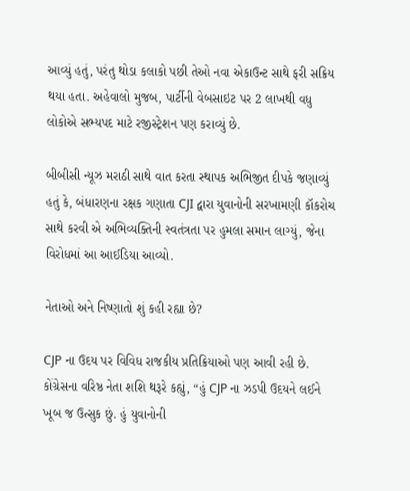આવ્યું હતું, પરંતુ થોડા કલાકો પછી તેઓ નવા એકાઉન્ટ સાથે ફરી સક્રિય થયા હતા. અહેવાલો મુજબ, પાર્ટીની વેબસાઇટ પર 2 લાખથી વધુ લોકોએ સભ્યપદ માટે રજીસ્ટ્રેશન પણ કરાવ્યું છે.

બીબીસી ન્યૂઝ મરાઠી સાથે વાત કરતા સ્થાપક અભિજીત દીપકે જણાવ્યું હતું કે, બંધારણના રક્ષક ગણાતા CJI દ્વારા યુવાનોની સરખામણી કૉકરોચ સાથે કરવી એ અભિવ્યક્તિની સ્વતંત્રતા પર હુમલા સમાન લાગ્યું, જેના વિરોધમાં આ આઈડિયા આવ્યો.

નેતાઓ અને નિષ્ણાતો શું કહી રહ્યા છે?

CJP ના ઉદય પર વિવિધ રાજકીય પ્રતિક્રિયાઓ પણ આવી રહી છે. કોંગ્રેસના વરિષ્ઠ નેતા શશિ થરૂરે કહ્યું, “હું CJP ના ઝડપી ઉદયને લઈને ખૂબ જ ઉત્સુક છું. હું યુવાનોની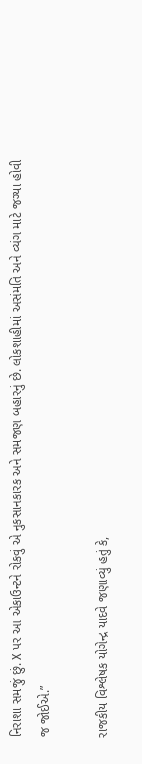નિરાશા સમજું છું. X પર આ એકાઉન્ટને રોકવું એ નુકસાનકારક અને સમજણ બહારનું છે. લોકશાહીમાં અસંમતિ અને વ્યંગ માટે જગ્યા હોવી જ જોઈએ.”

રાજકીય વિશ્લેષક યોગેન્દ્ર યાદવે જણાવ્યું હતું કે,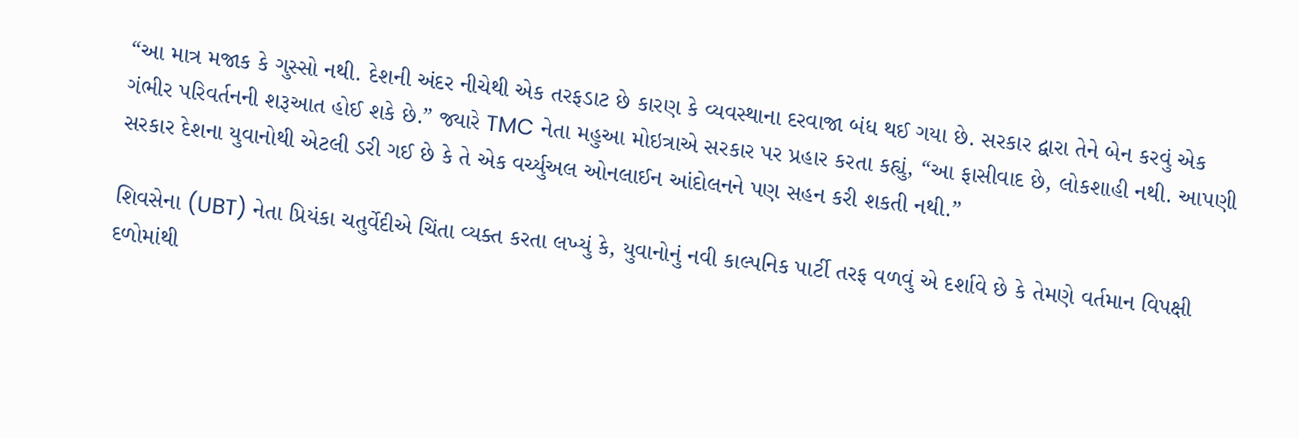“આ માત્ર મજાક કે ગુસ્સો નથી. દેશની અંદર નીચેથી એક તરફડાટ છે કારણ કે વ્યવસ્થાના દરવાજા બંધ થઈ ગયા છે. સરકાર દ્વારા તેને બેન કરવું એક ગંભીર પરિવર્તનની શરૂઆત હોઈ શકે છે.” જ્યારે TMC નેતા મહુઆ મોઇત્રાએ સરકાર પર પ્રહાર કરતા કહ્યું, “આ ફાસીવાદ છે, લોકશાહી નથી. આપણી સરકાર દેશના યુવાનોથી એટલી ડરી ગઈ છે કે તે એક વર્ચ્યુઅલ ઓનલાઈન આંદોલનને પણ સહન કરી શકતી નથી.”

શિવસેના (UBT) નેતા પ્રિયંકા ચતુર્વેદીએ ચિંતા વ્યક્ત કરતા લખ્યું કે, યુવાનોનું નવી કાલ્પનિક પાર્ટી તરફ વળવું એ દર્શાવે છે કે તેમણે વર્તમાન વિપક્ષી દળોમાંથી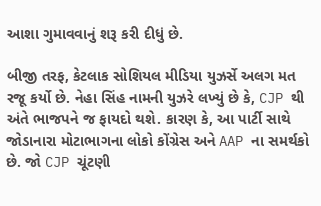આશા ગુમાવવાનું શરૂ કરી દીધું છે.

બીજી તરફ, કેટલાક સોશિયલ મીડિયા યુઝર્સે અલગ મત રજૂ કર્યો છે. નેહા સિંહ નામની યુઝરે લખ્યું છે કે, CJP થી અંતે ભાજપને જ ફાયદો થશે. કારણ કે, આ પાર્ટી સાથે જોડાનારા મોટાભાગના લોકો કોંગ્રેસ અને AAP ના સમર્થકો છે. જો CJP ચૂંટણી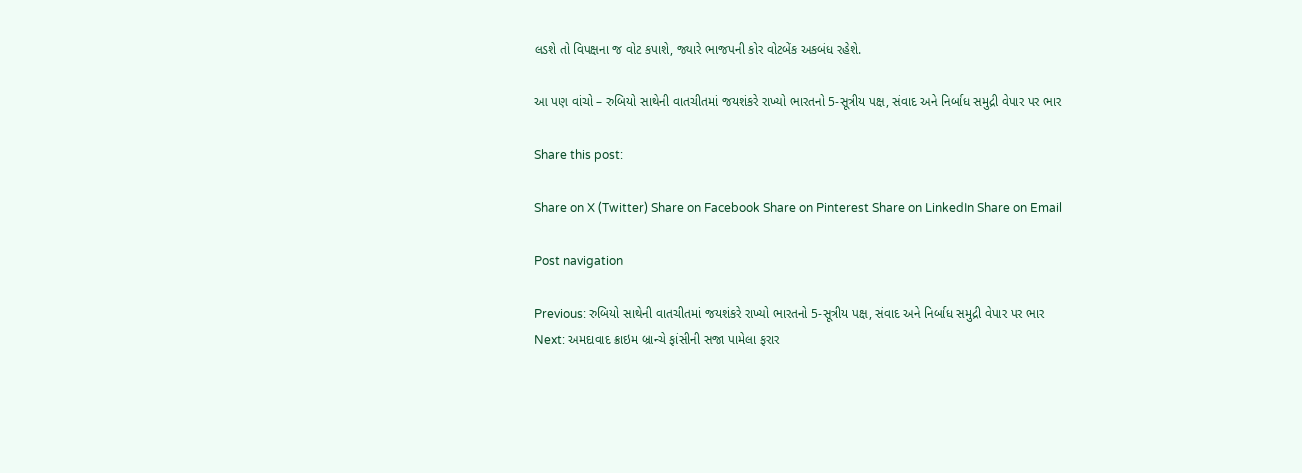લડશે તો વિપક્ષના જ વોટ કપાશે, જ્યારે ભાજપની કોર વોટબેંક અકબંધ રહેશે.

આ પણ વાંચો – રુબિયો સાથેની વાતચીતમાં જયશંકરે રાખ્યો ભારતનો 5-સૂત્રીય પક્ષ, સંવાદ અને નિર્બાધ સમુદ્રી વેપાર પર ભાર

Share this post:

Share on X (Twitter) Share on Facebook Share on Pinterest Share on LinkedIn Share on Email

Post navigation

Previous: રુબિયો સાથેની વાતચીતમાં જયશંકરે રાખ્યો ભારતનો 5-સૂત્રીય પક્ષ, સંવાદ અને નિર્બાધ સમુદ્રી વેપાર પર ભાર
Next: અમદાવાદ ક્રાઇમ બ્રાન્ચે ફાંસીની સજા પામેલા ફરાર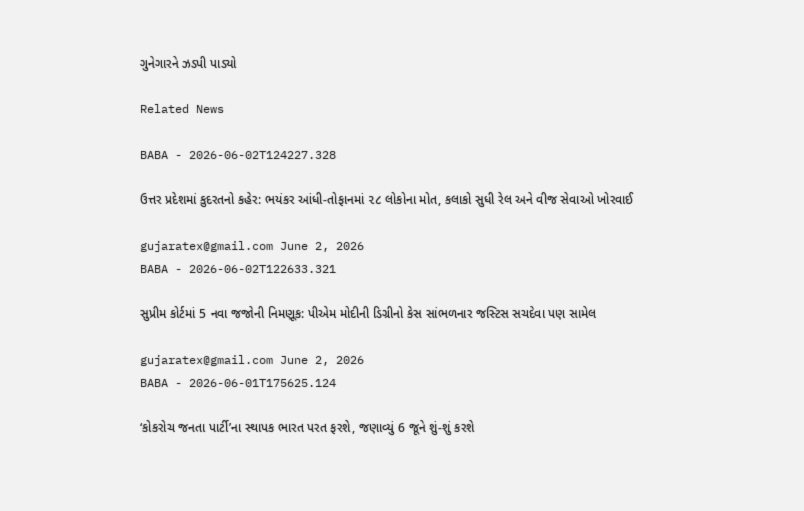ગુનેગારને ઝડપી પાડ્યો

Related News

BABA - 2026-06-02T124227.328

ઉત્તર પ્રદેશમાં કુદરતનો કહેર: ભયંકર આંધી-તોફાનમાં ૨૮ લોકોના મોત, કલાકો સુધી રેલ અને વીજ સેવાઓ ખોરવાઈ

gujaratex@gmail.com June 2, 2026
BABA - 2026-06-02T122633.321

સુપ્રીમ કોર્ટમાં 5 નવા જજોની નિમણૂક: પીએમ મોદીની ડિગ્રીનો કેસ સાંભળનાર જસ્ટિસ સચદેવા પણ સામેલ

gujaratex@gmail.com June 2, 2026
BABA - 2026-06-01T175625.124

‘કોકરોચ જનતા પાર્ટી’ના સ્થાપક ભારત પરત ફરશે, જણાવ્યું 6 જૂને શું-શું કરશે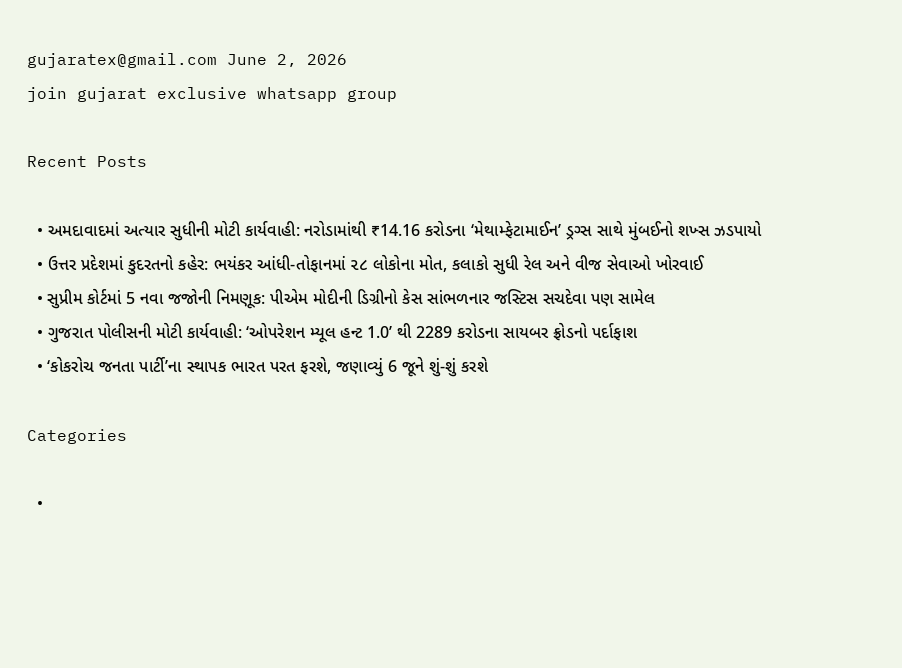gujaratex@gmail.com June 2, 2026
join gujarat exclusive whatsapp group

Recent Posts

  • અમદાવાદમાં અત્યાર સુધીની મોટી કાર્યવાહી: નરોડામાંથી ₹14.16 કરોડના ‘મેથામ્ફેટામાઈન’ ડ્રગ્સ સાથે મુંબઈનો શખ્સ ઝડપાયો
  • ઉત્તર પ્રદેશમાં કુદરતનો કહેર: ભયંકર આંધી-તોફાનમાં ૨૮ લોકોના મોત, કલાકો સુધી રેલ અને વીજ સેવાઓ ખોરવાઈ
  • સુપ્રીમ કોર્ટમાં 5 નવા જજોની નિમણૂક: પીએમ મોદીની ડિગ્રીનો કેસ સાંભળનાર જસ્ટિસ સચદેવા પણ સામેલ
  • ગુજરાત પોલીસની મોટી કાર્યવાહી: ‘ઓપરેશન મ્યૂલ હન્ટ 1.0’ થી 2289 કરોડના સાયબર ફ્રોડનો પર્દાફાશ
  • ‘કોકરોચ જનતા પાર્ટી’ના સ્થાપક ભારત પરત ફરશે, જણાવ્યું 6 જૂને શું-શું કરશે

Categories

  •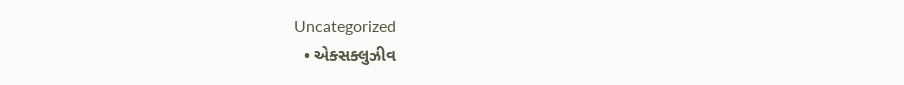Uncategorized
  • એક્સક્લુઝીવ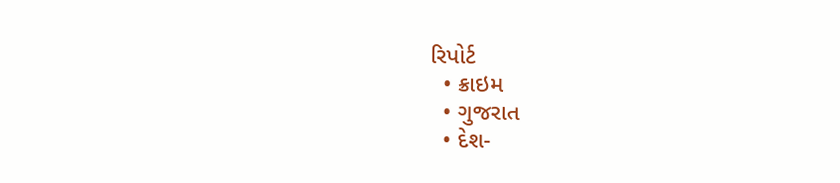રિપોર્ટ
  • ક્રાઇમ
  • ગુજરાત
  • દેશ-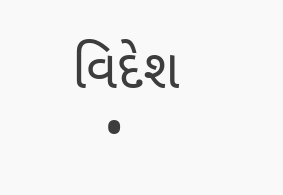વિદેશ
  •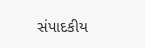સંપાદકીય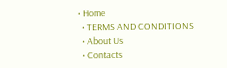• Home
  • TERMS AND CONDITIONS
  • About Us
  • Contacts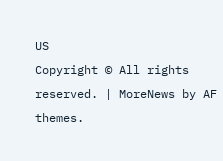US
Copyright © All rights reserved. | MoreNews by AF themes.